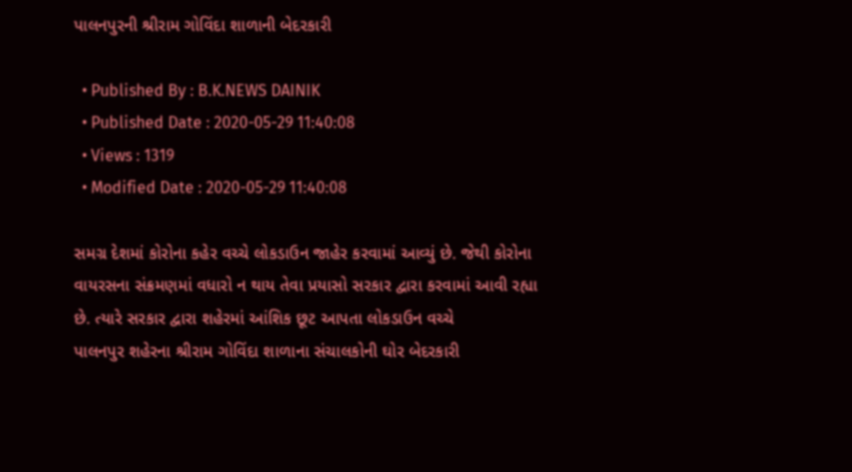પાલનપુરની શ્રીરામ ગોવિંદા શાળાની બેદરકારી

  • Published By : B.K.NEWS DAINIK
  • Published Date : 2020-05-29 11:40:08
  • Views : 1319
  • Modified Date : 2020-05-29 11:40:08

સમગ્ર દેશમાં કોરોના કહેર વચ્ચે લોકડાઉન જાહેર કરવામાં આવ્યું છે. જેથી કોરોના વાયરસના સંક્રમણમાં વધારો ન થાય તેવા પ્રયાસો સરકાર દ્વારા કરવામાં આવી રહ્યા છે. ત્યારે સરકાર દ્વારા શહેરમાં આંશિક છૂટ આપતા લોકડાઉન વચ્ચે
પાલનપુર શહેરના શ્રીરામ ગોવિંદા શાળાના સંચાલકોની ઘોર બેદરકારી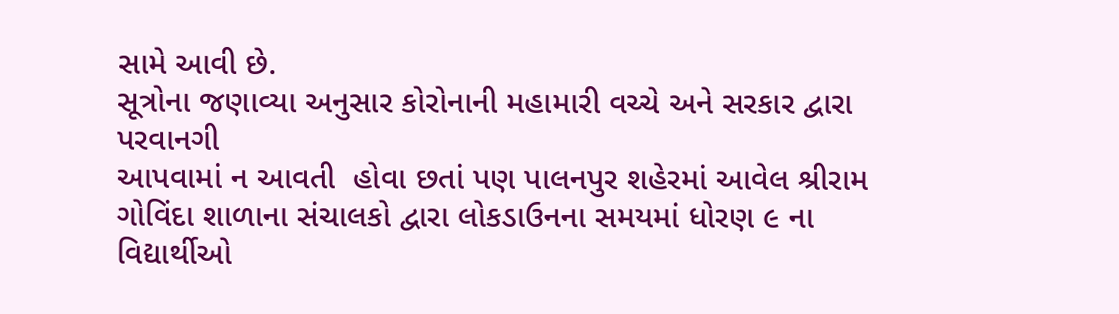સામે આવી છે.
સૂત્રોના જણાવ્યા અનુસાર કોરોનાની મહામારી વચ્ચે અને સરકાર દ્વારા પરવાનગી
આપવામાં ન આવતી  હોવા છતાં પણ પાલનપુર શહેરમાં આવેલ શ્રીરામ ગોવિંદા શાળાના સંચાલકો દ્વારા લોકડાઉનના સમયમાં ધોરણ ૯ ના વિદ્યાર્થીઓ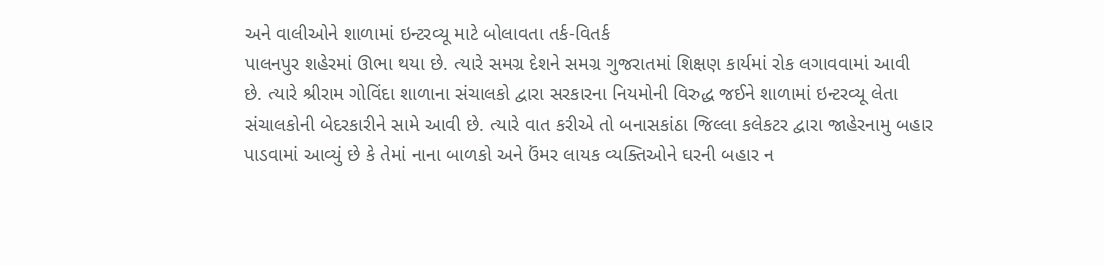અને વાલીઓને શાળામાં ઇન્ટરવ્યૂ માટે બોલાવતા તર્ક-વિતર્ક
પાલનપુર શહેરમાં ઊભા થયા છે. ત્યારે સમગ્ર દેશને સમગ્ર ગુજરાતમાં શિક્ષણ કાર્યમાં રોક લગાવવામાં આવી છે. ત્યારે શ્રીરામ ગોવિંદા શાળાના સંચાલકો દ્વારા સરકારના નિયમોની વિરુદ્ધ જઈને શાળામાં ઇન્ટરવ્યૂ લેતા સંચાલકોની બેદરકારીને સામે આવી છે. ત્યારે વાત કરીએ તો બનાસકાંઠા જિલ્લા કલેકટર દ્વારા જાહેરનામુ બહાર પાડવામાં આવ્યું છે કે તેમાં નાના બાળકો અને ઉંમર લાયક વ્યક્તિઓને ઘરની બહાર ન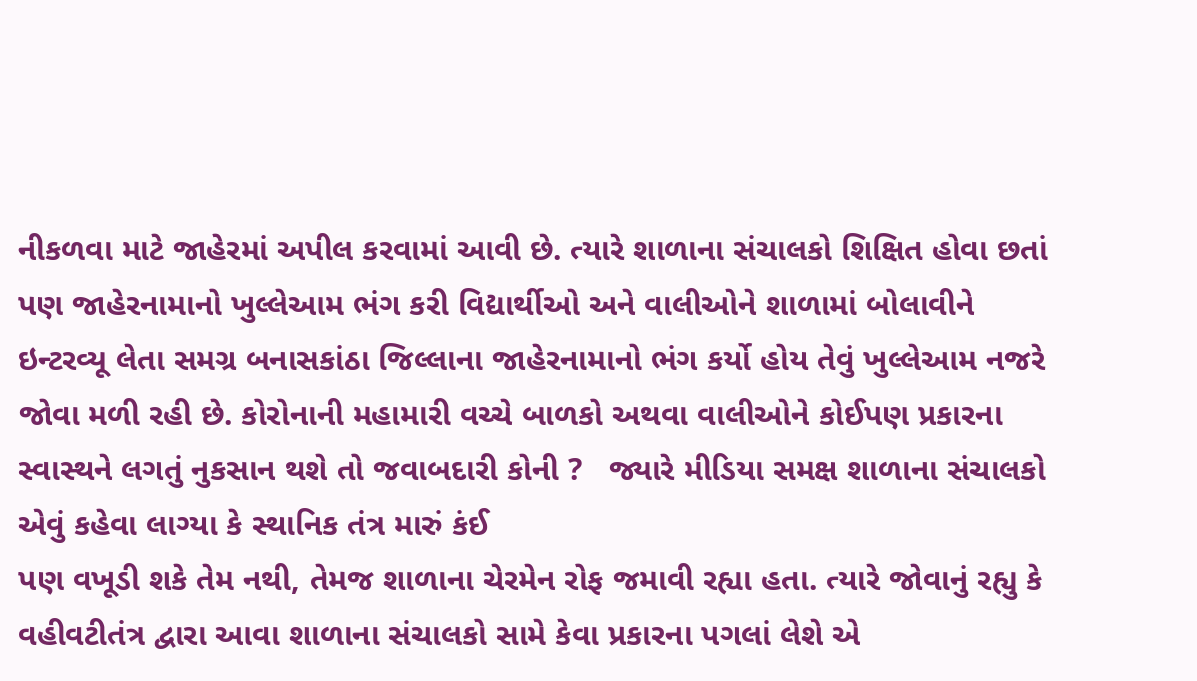નીકળવા માટે જાહેરમાં અપીલ કરવામાં આવી છે. ત્યારે શાળાના સંચાલકો શિક્ષિત હોવા છતાં પણ જાહેરનામાનો ખુલ્લેઆમ ભંગ કરી વિદ્યાર્થીઓ અને વાલીઓને શાળામાં બોલાવીને ઇન્ટરવ્યૂ લેતા સમગ્ર બનાસકાંઠા જિલ્લાના જાહેરનામાનો ભંગ કર્યો હોય તેવું ખુલ્લેઆમ નજરે જોવા મળી રહી છે. કોરોનાની મહામારી વચ્ચે બાળકો અથવા વાલીઓને કોઈપણ પ્રકારના સ્વાસ્થને લગતું નુકસાન થશે તો જવાબદારી કોની ?   જ્યારે મીડિયા સમક્ષ શાળાના સંચાલકો એવું કહેવા લાગ્યા કે સ્થાનિક તંત્ર મારું કંઈ
પણ વખૂડી શકે તેમ નથી, તેમજ શાળાના ચેરમેન રોફ જમાવી રહ્યા હતા. ત્યારે જોવાનું રહ્યુ કે વહીવટીતંત્ર દ્વારા આવા શાળાના સંચાલકો સામે કેવા પ્રકારના પગલાં લેશે એ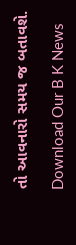તો આવનારો સમય જ બતાવશે.

Download Our B K News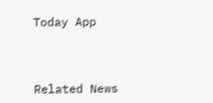Today App



Related News